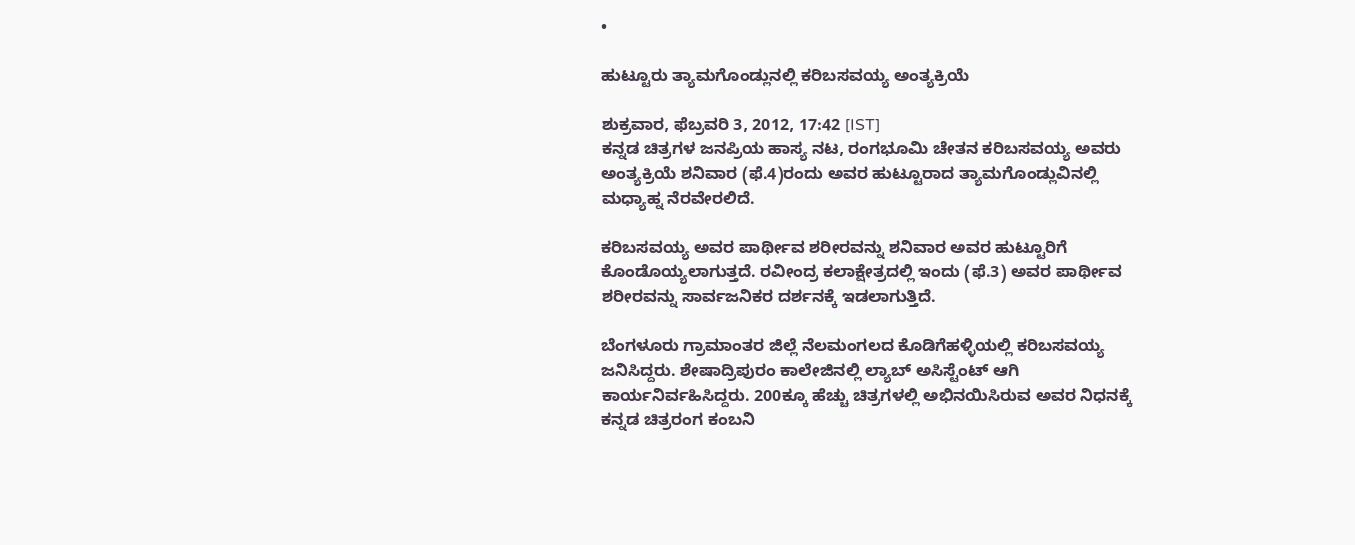•

ಹುಟ್ಟೂರು ತ್ಯಾಮಗೊಂಡ್ಲುನಲ್ಲಿ ಕರಿಬಸವಯ್ಯ ಅಂತ್ಯಕ್ರಿಯೆ

ಶುಕ್ರವಾರ, ಫೆಬ್ರವರಿ 3, 2012, 17:42 [IST]
ಕನ್ನಡ ಚಿತ್ರಗಳ ಜನಪ್ರಿಯ ಹಾಸ್ಯ ನಟ, ರಂಗಭೂಮಿ ಚೇತನ ಕರಿಬಸವಯ್ಯ ಅವರು ಅಂತ್ಯಕ್ರಿಯೆ ಶನಿವಾರ (ಫೆ.4)ರಂದು ಅವರ ಹುಟ್ಟೂರಾದ ತ್ಯಾಮಗೊಂಡ್ಲುವಿನಲ್ಲಿ ಮಧ್ಯಾಹ್ನ ನೆರವೇರಲಿದೆ.

ಕರಿಬಸವಯ್ಯ ಅವರ ಪಾರ್ಥೀವ ಶರೀರವನ್ನು ಶನಿವಾರ ಅವರ ಹುಟ್ಟೂರಿಗೆ ಕೊಂಡೊಯ್ಯಲಾಗುತ್ತದೆ. ರವೀಂದ್ರ ಕಲಾಕ್ಷೇತ್ರದಲ್ಲಿ ಇಂದು (ಫೆ.3) ಅವರ ಪಾರ್ಥೀವ ಶರೀರವನ್ನು ಸಾರ್ವಜನಿಕರ ದರ್ಶನಕ್ಕೆ ಇಡಲಾಗುತ್ತಿದೆ.

ಬೆಂಗಳೂರು ಗ್ರಾಮಾಂತರ ಜಿಲ್ಲೆ ನೆಲಮಂಗಲದ ಕೊಡಿಗೆಹಳ್ಳಿಯಲ್ಲಿ ಕರಿಬಸವಯ್ಯ ಜನಿಸಿದ್ದರು. ಶೇಷಾದ್ರಿಪುರಂ ಕಾಲೇಜಿನಲ್ಲಿ ಲ್ಯಾಬ್ ಅಸಿಸ್ಟೆಂಟ್ ಆಗಿ ಕಾರ್ಯನಿರ್ವಹಿಸಿದ್ದರು. 200ಕ್ಕೂ ಹೆಚ್ಚು ಚಿತ್ರಗಳಲ್ಲಿ ಅಭಿನಯಿಸಿರುವ ಅವರ ನಿಧನಕ್ಕೆ ಕನ್ನಡ ಚಿತ್ರರಂಗ ಕಂಬನಿ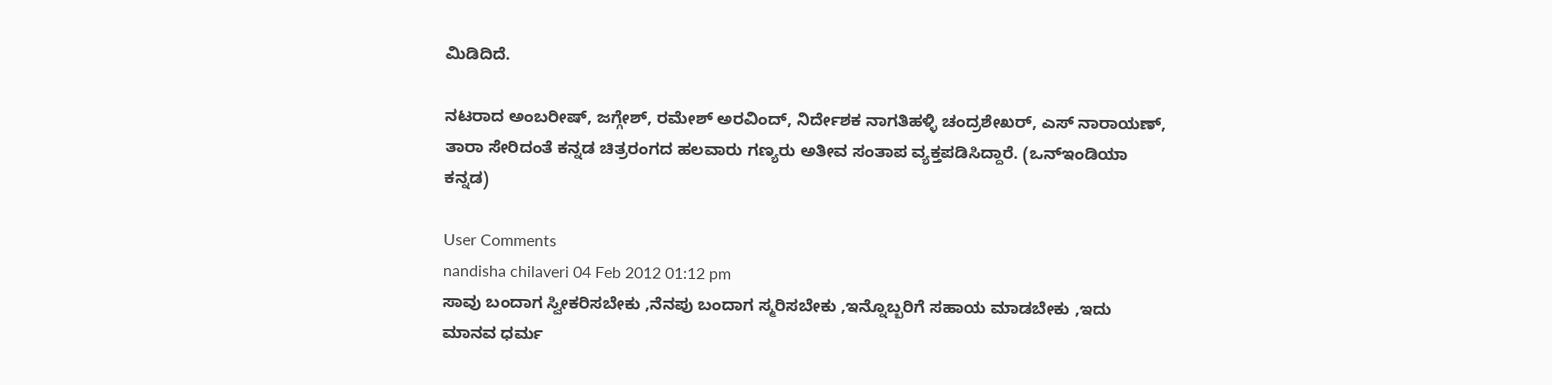ಮಿಡಿದಿದೆ.

ನಟರಾದ ಅಂಬರೀಷ್, ಜಗ್ಗೇಶ್, ರಮೇಶ್ ಅರವಿಂದ್, ನಿರ್ದೇಶಕ ನಾಗತಿಹಳ್ಳಿ ಚಂದ್ರಶೇಖರ್, ಎಸ್ ನಾರಾಯಣ್, ತಾರಾ ಸೇರಿದಂತೆ ಕನ್ನಡ ಚಿತ್ರರಂಗದ ಹಲವಾರು ಗಣ್ಯರು ಅತೀವ ಸಂತಾಪ ವ್ಯಕ್ತಪಡಿಸಿದ್ದಾರೆ. (ಒನ್‌ಇಂಡಿಯಾ ಕನ್ನಡ)

User Comments
nandisha chilaveri 04 Feb 2012 01:12 pm
ಸಾವು ಬಂದಾಗ ಸ್ವೀಕರಿಸಬೇಕು ,ನೆನಪು ಬಂದಾಗ ಸ್ಮರಿಸಬೇಕು ,ಇನ್ನೊಬ್ಬರಿಗೆ ಸಹಾಯ ಮಾಡಬೇಕು ,ಇದು ಮಾನವ ಧರ್ಮ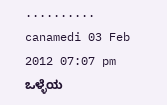..........
canamedi 03 Feb 2012 07:07 pm
ಒಳ್ಳೆಯ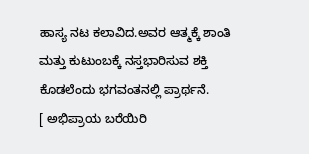ಹಾಸ್ಯ ನಟ ಕಲಾವಿದ.ಅವರ ಆತ್ಮಕ್ಕೆ ಶಾಂತಿ ಮತ್ತು ಕುಟುಂಬಕ್ಕೆ ನಸ್ತಭಾರಿಸುವ ಶಕ್ತಿ ಕೊಡಲೆಂದು ಭಗವಂತನಲ್ಲಿ ಪ್ರಾರ್ಥನೆ.
[ ಅಭಿಪ್ರಾಯ ಬರೆಯಿರಿ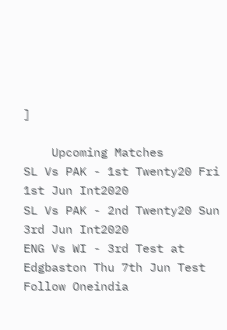]

    Upcoming Matches
SL Vs PAK - 1st Twenty20 Fri 1st Jun Int2020
SL Vs PAK - 2nd Twenty20 Sun 3rd Jun Int2020
ENG Vs WI - 3rd Test at Edgbaston Thu 7th Jun Test
Follow Oneindia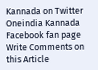Kannada on Twitter
Oneindia Kannada Facebook fan page
Write Comments on this Article